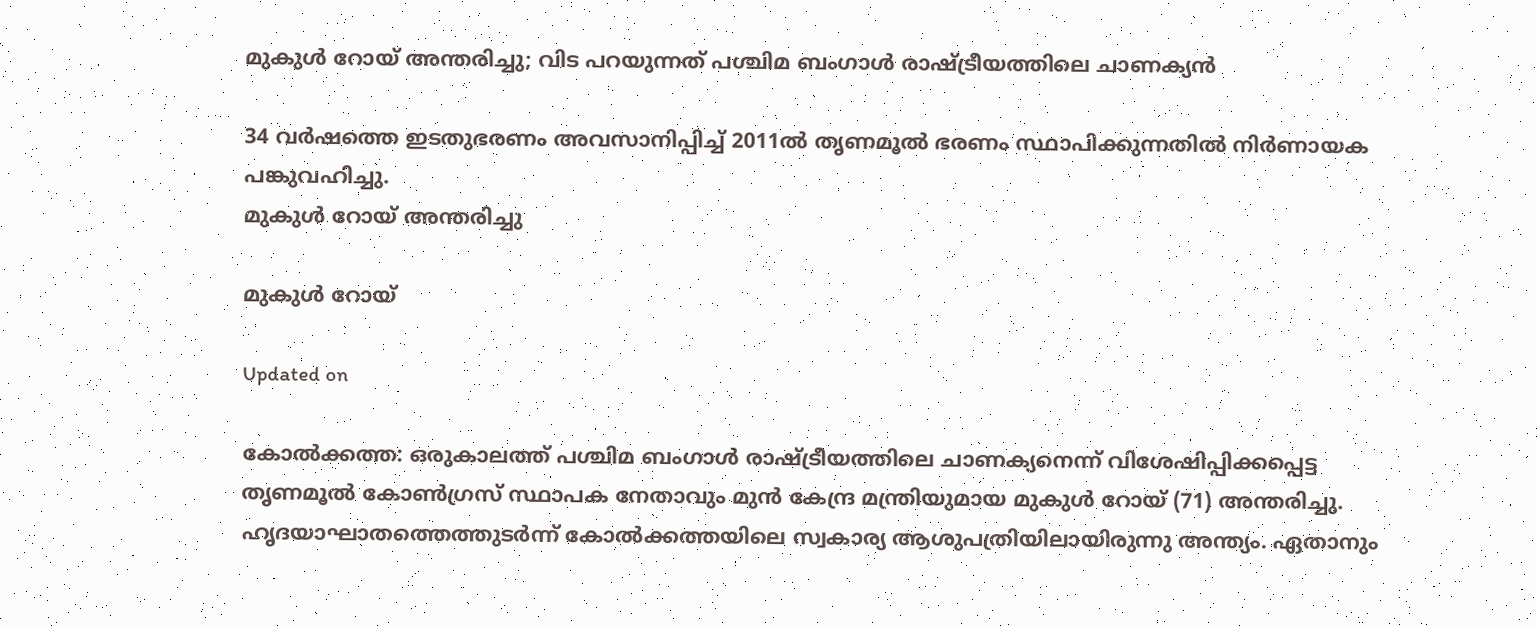മുകുൾ റോയ് അന്തരിച്ചു; വിട പറയുന്നത് പശ്ചിമ ബംഗാൾ രാഷ്‌ട്രീയത്തിലെ ചാണക്യൻ

34 വർഷത്തെ ഇടതുഭരണം അവസാനിപ്പിച്ച് 2011ൽ തൃണമൂൽ ഭരണം സ്ഥാപിക്കുന്നതിൽ നിർണായക പങ്കുവഹിച്ചു.
മുകുൾ റോയ് അന്തരിച്ചു

മുകുൾ റോയ്

Updated on

കോൽക്കത്ത: ഒരുകാലത്ത് പശ്ചിമ ബംഗാൾ രാഷ്‌ട്രീയത്തിലെ ചാണക്യനെന്ന് വിശേഷിപ്പിക്കപ്പെട്ട തൃണമൂൽ കോൺഗ്രസ് സ്ഥാപക നേതാവും മുൻ കേന്ദ്ര മന്ത്രിയുമായ മുകുൾ റോയ് (71) അന്തരിച്ചു. ഹൃദയാഘാതത്തെത്തുടർന്ന് കോൽക്കത്തയിലെ സ്വകാര്യ ആശുപത്രിയിലായിരുന്നു അന്ത്യം. ഏതാനും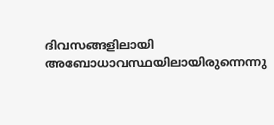ദിവസങ്ങളിലായി അബോധാവസ്ഥയിലായിരുന്നെന്നു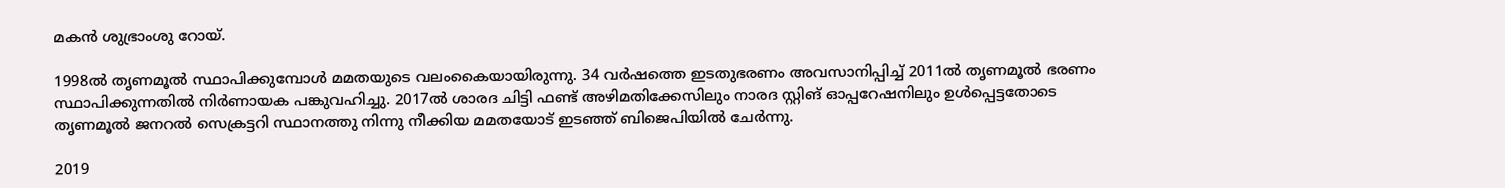മകൻ ശുഭ്രാംശു റോയ്.

1998ൽ തൃണമൂൽ സ്ഥാപിക്കുമ്പോൾ മമതയുടെ വലംകൈയായിരുന്നു. 34 വർഷത്തെ ഇടതുഭരണം അവസാനിപ്പിച്ച് 2011ൽ തൃണമൂൽ ഭരണം സ്ഥാപിക്കുന്നതിൽ നിർണായക പങ്കുവഹിച്ചു. 2017ൽ ശാരദ ചിട്ടി ഫണ്ട് അഴിമതിക്കേസിലും നാരദ സ്റ്റിങ് ഓപ്പറേഷനിലും ഉൾപ്പെട്ടതോടെ തൃണമൂൽ ജനറൽ സെക്രട്ടറി സ്ഥാനത്തു നിന്നു നീക്കിയ മമതയോട് ഇടഞ്ഞ് ബിജെപിയിൽ ചേർന്നു.

2019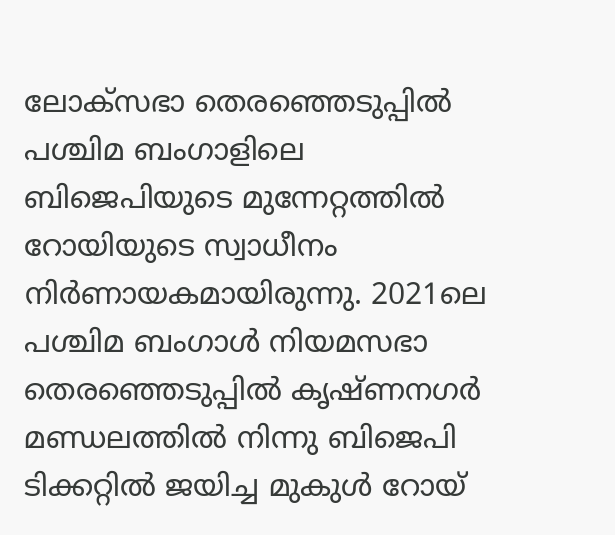ലോക്സഭാ തെരഞ്ഞെടുപ്പിൽ പശ്ചിമ ബംഗാളിലെ ബിജെപിയുടെ മുന്നേറ്റത്തിൽ റോയിയുടെ സ്വാധീനം നിർണായകമായിരുന്നു. 2021ലെ പശ്ചിമ ബംഗാൾ നിയമസഭാ തെരഞ്ഞെടുപ്പിൽ കൃഷ്ണനഗർ മണ്ഡലത്തിൽ നിന്നു ബിജെപി ടിക്കറ്റിൽ ജയിച്ച മുകുൾ റോയ്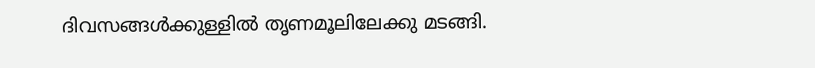ദിവസങ്ങൾക്കുള്ളിൽ തൃണമൂലിലേക്കു മടങ്ങി.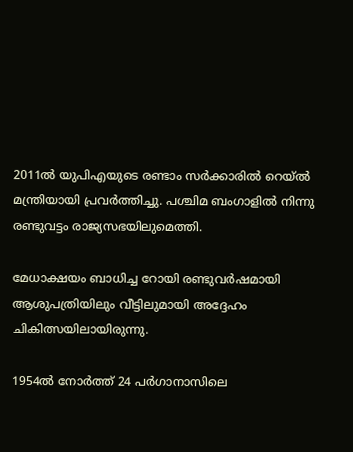2011ൽ യുപിഎയുടെ രണ്ടാം സർക്കാരിൽ റെയ്‌ൽ മന്ത്രിയായി പ്രവർത്തിച്ചു. പശ്ചിമ ബംഗാളിൽ നിന്നു രണ്ടുവട്ടം രാജ്യസഭയിലുമെത്തി.

മേധാക്ഷയം ബാധിച്ച റോയി രണ്ടുവർഷമായി ആശുപത്രിയിലും വീട്ടിലുമായി അദ്ദേഹം ചികിത്സയിലായിരുന്നു.

1954ൽ നോർത്ത് 24 പർഗാനാസിലെ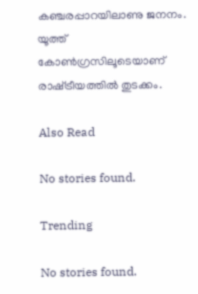കഞ്ചരപ്പാറയിലാണു ജനനം. യൂത്ത് കോൺഗ്രസിലൂടെയാണ് രാഷ്‌ട്രീയത്തിൽ തുടക്കം.

Also Read

No stories found.

Trending

No stories found.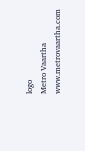logo
Metro Vaartha
www.metrovaartha.com